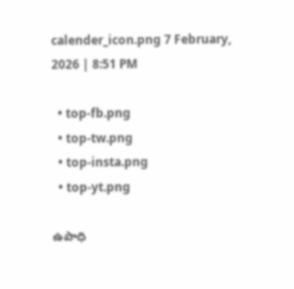calender_icon.png 7 February, 2026 | 8:51 PM

  • top-fb.png
  • top-tw.png
  • top-insta.png
  • top-yt.png

ఉపాధి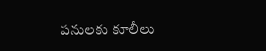పనులకు కూలీలు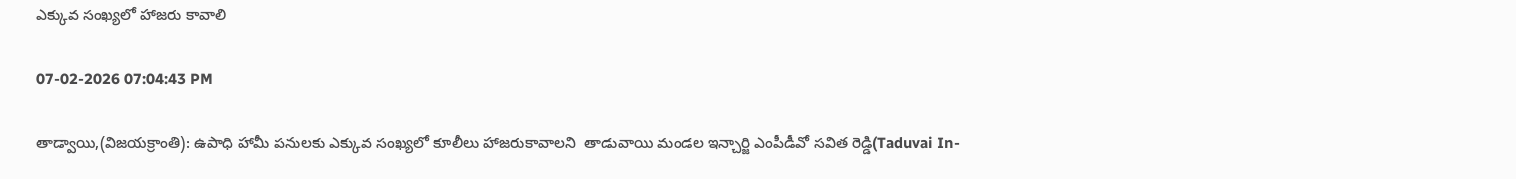ఎక్కువ సంఖ్యలో హాజరు కావాలి

07-02-2026 07:04:43 PM

తాడ్వాయి,(విజయక్రాంతి): ఉపాధి హామీ పనులకు ఎక్కువ సంఖ్యలో కూలీలు హాజరుకావాలని  తాడువాయి మండల ఇన్చార్జి ఎంపీడీవో సవిత రెడ్డి(Taduvai In-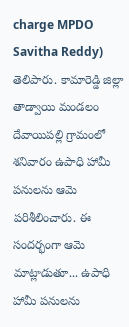charge MPDO Savitha Reddy) తెలిపారు. కామారెడ్డి జిల్లా తాడ్వాయి మండలం దేవాయిపల్లి గ్రామంలో శనివారం ఉపాధి హామీ పనులను ఆమె పరిశీలించారు. ఈ సందర్భంగా ఆమె మాట్లాడుతూ... ఉపాధి హామీ పనులను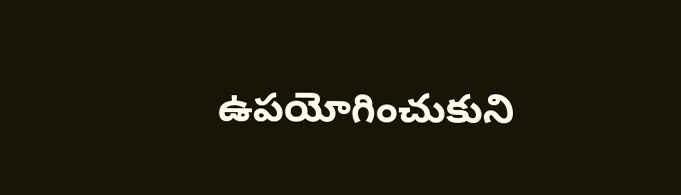ఉపయోగించుకుని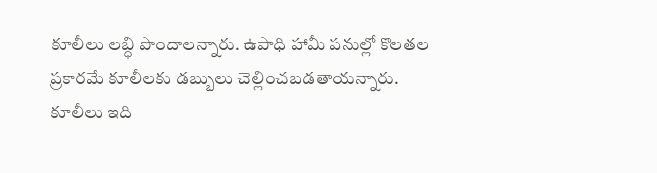కూలీలు లబ్ధి పొందాలన్నారు. ఉపాధి హామీ పనుల్లో కొలతల ప్రకారమే కూలీలకు డబ్బులు చెల్లించబడతాయన్నారు. కూలీలు ఇది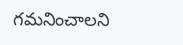గమనించాలని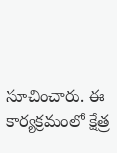సూచించారు. ఈ కార్యక్రమంలో క్షేత్ర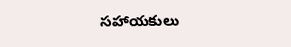సహాయకులు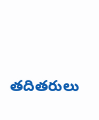తదితరులు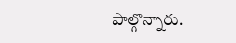పాల్గొన్నారు.